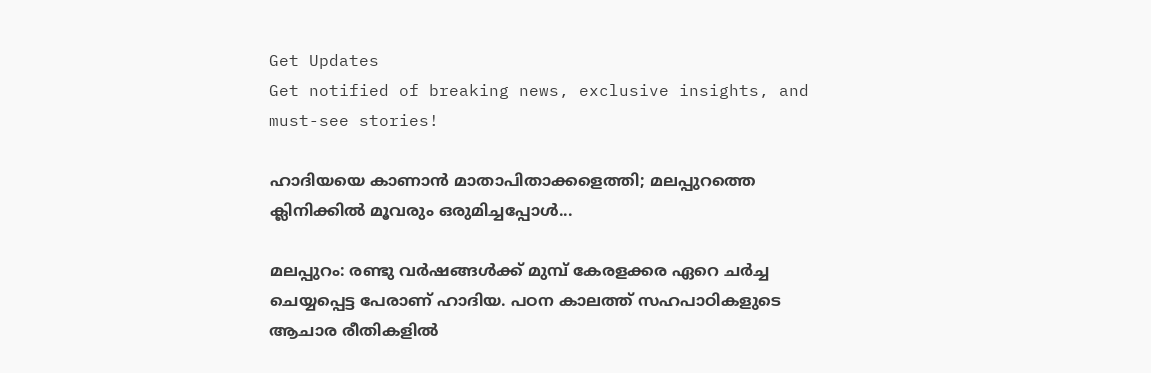Get Updates
Get notified of breaking news, exclusive insights, and must-see stories!

ഹാദിയയെ കാണാന്‍ മാതാപിതാക്കളെത്തി; മലപ്പുറത്തെ ക്ലിനിക്കില്‍ മൂവരും ഒരുമിച്ചപ്പോള്‍...

മലപ്പുറം: രണ്ടു വര്‍ഷങ്ങള്‍ക്ക് മുമ്പ് കേരളക്കര ഏറെ ചര്‍ച്ച ചെയ്യപ്പെട്ട പേരാണ് ഹാദിയ. പഠന കാലത്ത് സഹപാഠികളുടെ ആചാര രീതികളില്‍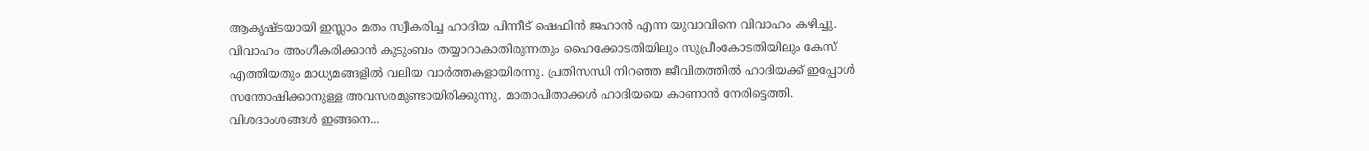ആകൃഷ്ടയായി ഇസ്ലാം മതം സ്വീകരിച്ച ഹാദിയ പിന്നീട് ഷെഫിന്‍ ജഹാന്‍ എന്ന യുവാവിനെ വിവാഹം കഴിച്ചു. വിവാഹം അംഗീകരിക്കാന്‍ കുടുംബം തയ്യാറാകാതിരുന്നതും ഹൈക്കോടതിയിലും സുപ്രീംകോടതിയിലും കേസ് എത്തിയതും മാധ്യമങ്ങളില്‍ വലിയ വാര്‍ത്തകളായിരന്നു. പ്രതിസന്ധി നിറഞ്ഞ ജീവിതത്തില്‍ ഹാദിയക്ക് ഇപ്പോള്‍ സന്തോഷിക്കാനുള്ള അവസരമുണ്ടായിരിക്കുന്നു. മാതാപിതാക്കള്‍ ഹാദിയയെ കാണാന്‍ നേരിട്ടെത്തി. വിശദാംശങ്ങള്‍ ഇങ്ങനെ...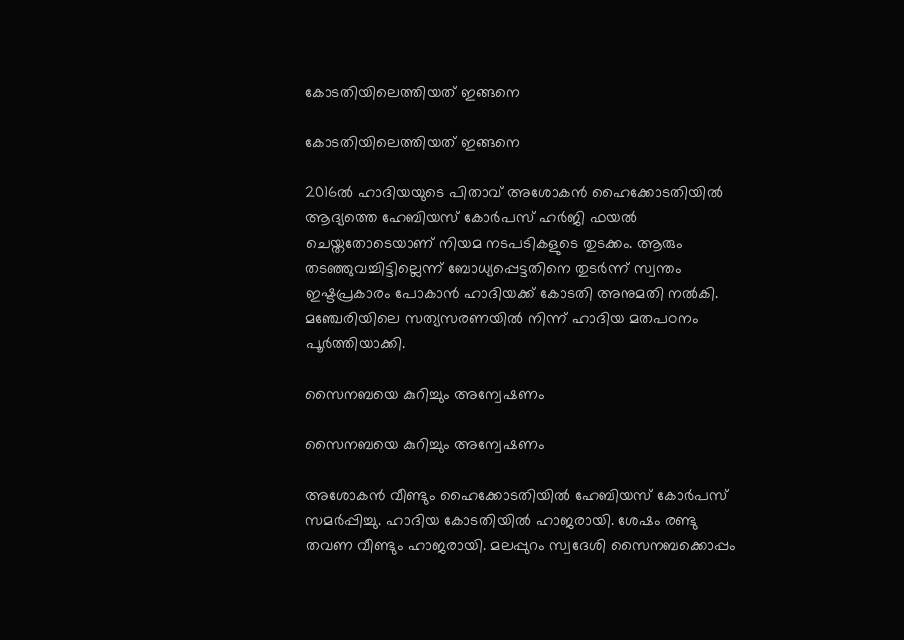കോടതിയിലെത്തിയത് ഇങ്ങനെ

കോടതിയിലെത്തിയത് ഇങ്ങനെ

2016ല്‍ ഹാദിയയുടെ പിതാവ് അശോകന്‍ ഹൈക്കോടതിയില്‍ ആദ്യത്തെ ഹേബിയസ് കോര്‍പസ് ഹര്‍ജി ഫയല്‍ ചെയ്തതോടെയാണ് നിയമ നടപടികളുടെ തുടക്കം. ആരും തടഞ്ഞുവച്ചിട്ടില്ലെന്ന് ബോധ്യപ്പെട്ടതിനെ തുടര്‍ന്ന് സ്വന്തം ഇഷ്ടപ്രകാരം പോകാന്‍ ഹാദിയക്ക് കോടതി അനുമതി നല്‍കി. മഞ്ചേരിയിലെ സത്യസരണയില്‍ നിന്ന് ഹാദിയ മതപഠനം പൂര്‍ത്തിയാക്കി.

സൈനബയെ കുറിച്ചും അന്വേഷണം

സൈനബയെ കുറിച്ചും അന്വേഷണം

അശോകന്‍ വീണ്ടും ഹൈക്കോടതിയില്‍ ഹേബിയസ് കോര്‍പസ് സമര്‍പ്പിച്ചു. ഹാദിയ കോടതിയില്‍ ഹാജരായി. ശേഷം രണ്ടു തവണ വീണ്ടും ഹാജരായി. മലപ്പുറം സ്വദേശി സൈനബക്കൊപ്പം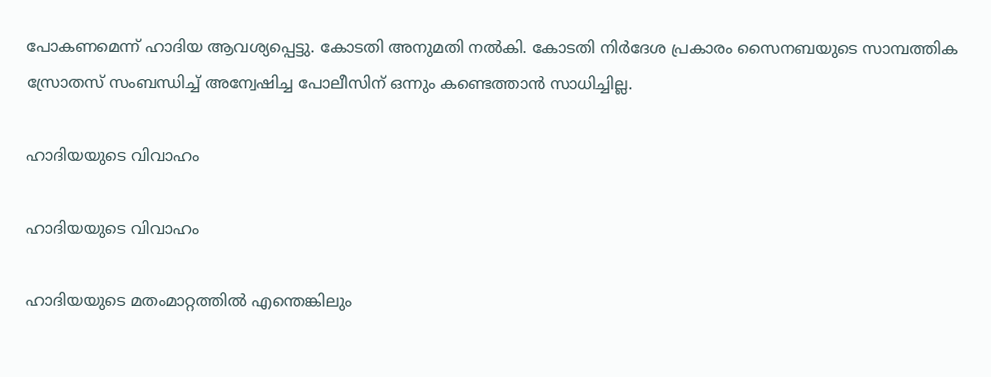പോകണമെന്ന് ഹാദിയ ആവശ്യപ്പെട്ടു. കോടതി അനുമതി നല്‍കി. കോടതി നിര്‍ദേശ പ്രകാരം സൈനബയുടെ സാമ്പത്തിക സ്രോതസ് സംബന്ധിച്ച് അന്വേഷിച്ച പോലീസിന് ഒന്നും കണ്ടെത്താന്‍ സാധിച്ചില്ല.

ഹാദിയയുടെ വിവാഹം

ഹാദിയയുടെ വിവാഹം

ഹാദിയയുടെ മതംമാറ്റത്തില്‍ എന്തെങ്കിലും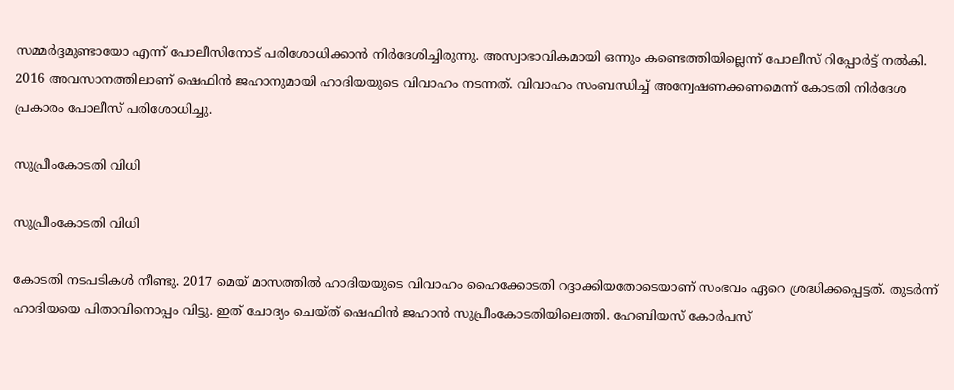സമ്മര്‍ദ്ദമുണ്ടായോ എന്ന് പോലീസിനോട് പരിശോധിക്കാന്‍ നിര്‍ദേശിച്ചിരുന്നു. അസ്വാഭാവികമായി ഒന്നും കണ്ടെത്തിയില്ലെന്ന് പോലീസ് റിപ്പോര്‍ട്ട് നല്‍കി. 2016 അവസാനത്തിലാണ് ഷെഫിന്‍ ജഹാനുമായി ഹാദിയയുടെ വിവാഹം നടന്നത്. വിവാഹം സംബന്ധിച്ച് അന്വേഷണക്കണമെന്ന് കോടതി നിര്‍ദേശ പ്രകാരം പോലീസ് പരിശോധിച്ചു.

സുപ്രീംകോടതി വിധി

സുപ്രീംകോടതി വിധി

കോടതി നടപടികള്‍ നീണ്ടു. 2017 മെയ് മാസത്തില്‍ ഹാദിയയുടെ വിവാഹം ഹൈക്കോടതി റദ്ദാക്കിയതോടെയാണ് സംഭവം ഏറെ ശ്രദ്ധിക്കപ്പെട്ടത്. തുടര്‍ന്ന് ഹാദിയയെ പിതാവിനൊപ്പം വിട്ടു. ഇത് ചോദ്യം ചെയ്ത് ഷെഫിന്‍ ജഹാന്‍ സുപ്രീംകോടതിയിലെത്തി. ഹേബിയസ് കോര്‍പസ്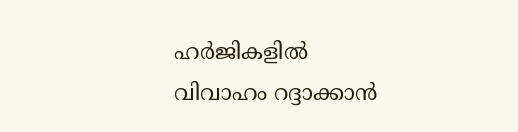ഹര്‍ജികളില്‍ വിവാഹം റദ്ദാക്കാന്‍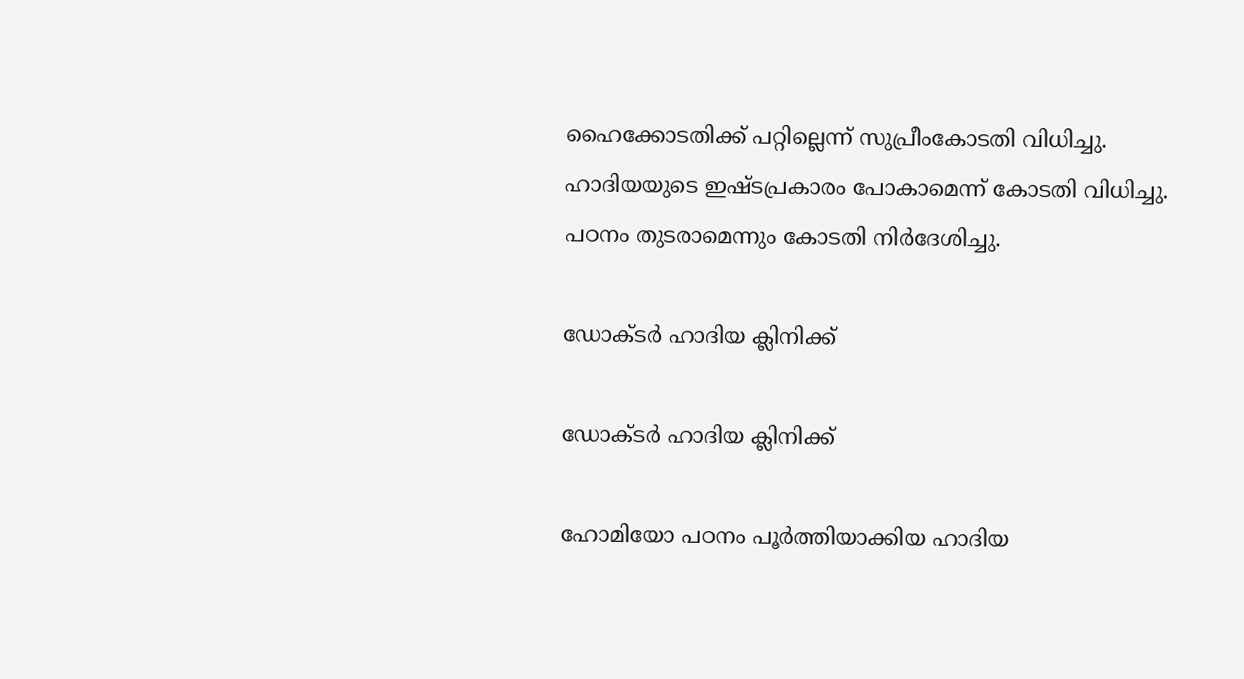ഹൈക്കോടതിക്ക് പറ്റില്ലെന്ന് സുപ്രീംകോടതി വിധിച്ചു. ഹാദിയയുടെ ഇഷ്ടപ്രകാരം പോകാമെന്ന് കോടതി വിധിച്ചു. പഠനം തുടരാമെന്നും കോടതി നിര്‍ദേശിച്ചു.

ഡോക്ടര്‍ ഹാദിയ ക്ലിനിക്ക്

ഡോക്ടര്‍ ഹാദിയ ക്ലിനിക്ക്

ഹോമിയോ പഠനം പൂര്‍ത്തിയാക്കിയ ഹാദിയ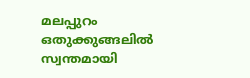മലപ്പുറം ഒതുക്കുങ്ങലില്‍ സ്വന്തമായി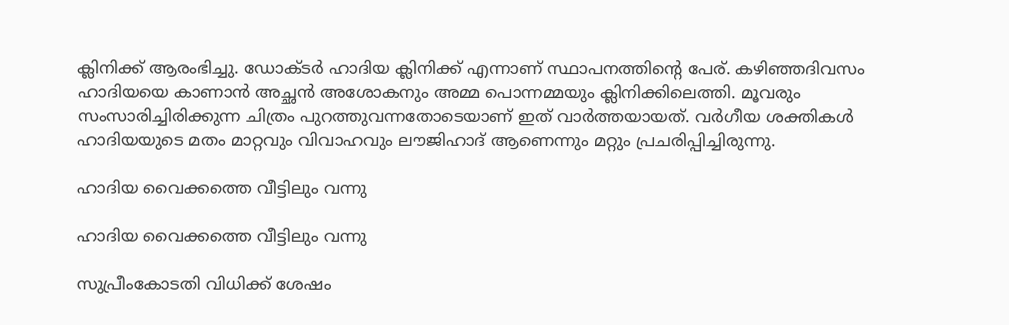ക്ലിനിക്ക് ആരംഭിച്ചു. ഡോക്ടര്‍ ഹാദിയ ക്ലിനിക്ക് എന്നാണ് സ്ഥാപനത്തിന്റെ പേര്. കഴിഞ്ഞദിവസം ഹാദിയയെ കാണാന്‍ അച്ഛന്‍ അശോകനും അമ്മ പൊന്നമ്മയും ക്ലിനിക്കിലെത്തി. മൂവരും സംസാരിച്ചിരിക്കുന്ന ചിത്രം പുറത്തുവന്നതോടെയാണ് ഇത് വാര്‍ത്തയായത്. വര്‍ഗീയ ശക്തികള്‍ ഹാദിയയുടെ മതം മാറ്റവും വിവാഹവും ലൗജിഹാദ് ആണെന്നും മറ്റും പ്രചരിപ്പിച്ചിരുന്നു.

ഹാദിയ വൈക്കത്തെ വീട്ടിലും വന്നു

ഹാദിയ വൈക്കത്തെ വീട്ടിലും വന്നു

സുപ്രീംകോടതി വിധിക്ക് ശേഷം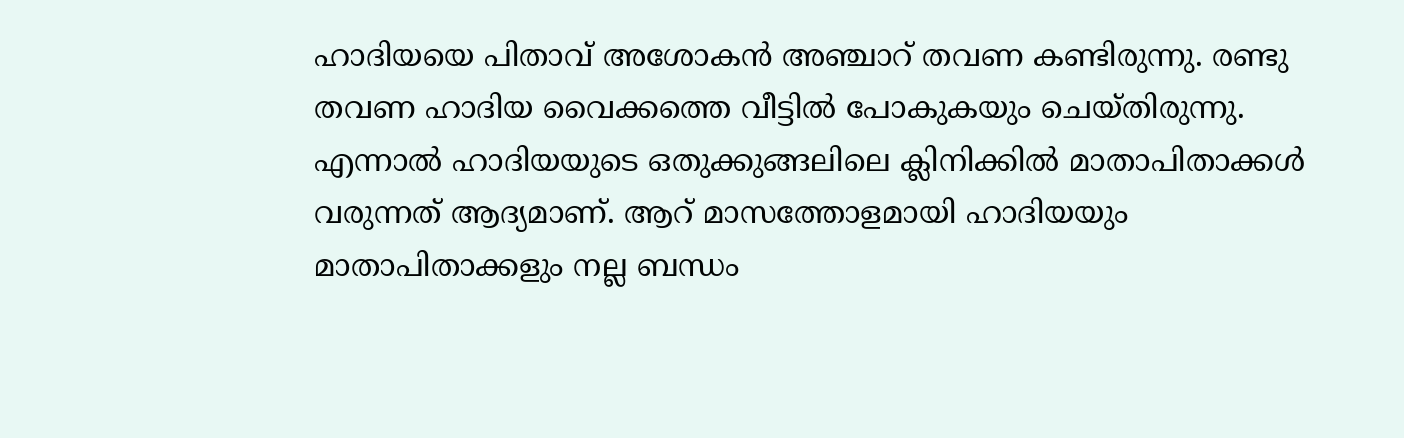ഹാദിയയെ പിതാവ് അശോകന്‍ അഞ്ചാറ് തവണ കണ്ടിരുന്നു. രണ്ടു തവണ ഹാദിയ വൈക്കത്തെ വീട്ടില്‍ പോകുകയും ചെയ്തിരുന്നു. എന്നാല്‍ ഹാദിയയുടെ ഒതുക്കുങ്ങലിലെ ക്ലിനിക്കില്‍ മാതാപിതാക്കള്‍ വരുന്നത് ആദ്യമാണ്. ആറ് മാസത്തോളമായി ഹാദിയയും മാതാപിതാക്കളും നല്ല ബന്ധം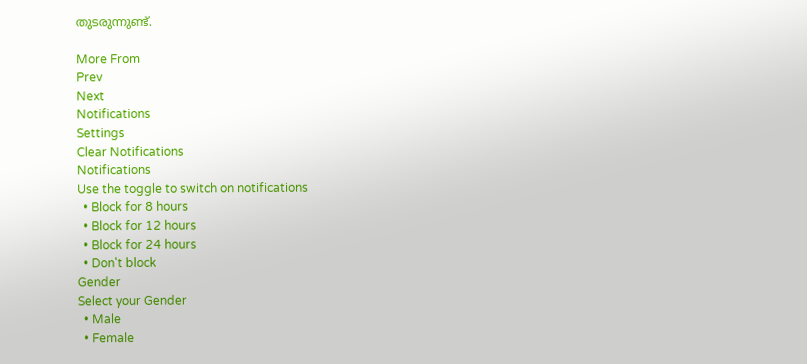തുടരുന്നുണ്ട്.

More From
Prev
Next
Notifications
Settings
Clear Notifications
Notifications
Use the toggle to switch on notifications
  • Block for 8 hours
  • Block for 12 hours
  • Block for 24 hours
  • Don't block
Gender
Select your Gender
  • Male
  • Female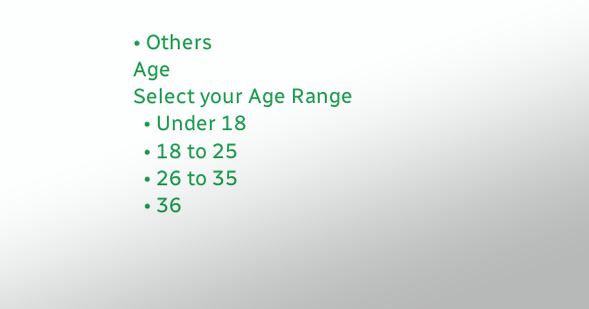• Others
Age
Select your Age Range
  • Under 18
  • 18 to 25
  • 26 to 35
  • 36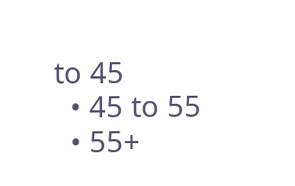to 45
  • 45 to 55
  • 55+